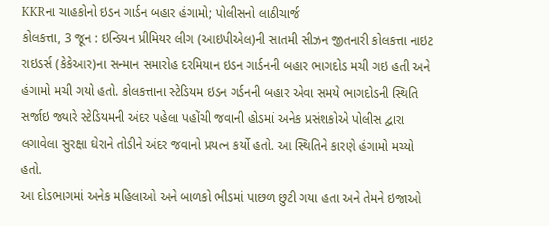KKRના ચાહકોનો ઇડન ગાર્ડન બહાર હંગામો; પોલીસનો લાઠીચાર્જ
કોલકત્તા, 3 જૂન : ઇન્ડિયન પ્રીમિયર લીગ (આઇપીએલ)ની સાતમી સીઝન જીતનારી કોલકત્તા નાઇટ રાઇડર્સ (કેકેઆર)ના સન્માન સમારોહ દરમિયાન ઇડન ગાર્ડનની બહાર ભાગદોડ મચી ગઇ હતી અને હંગામો મચી ગયો હતો. કોલકત્તાના સ્ટેડિયમ ઇડન ગર્ડનની બહાર એવા સમયે ભાગદોડની સ્થિતિ સર્જાઇ જ્યારે સ્ટેડિયમની અંદર પહેલા પહોંચી જવાની હોડમાં અનેક પ્રસંશકોએ પોલીસ દ્વારા લગાવેલા સુરક્ષા ઘેરાને તોડીને અંદર જવાનો પ્રયત્ન કર્યો હતો. આ સ્થિતિને કારણે હંગામો મચ્યો હતો.
આ દોડભાગમાં અનેક મહિલાઓ અને બાળકો ભીડમાં પાછળ છુટી ગયા હતા અને તેમને ઇજાઓ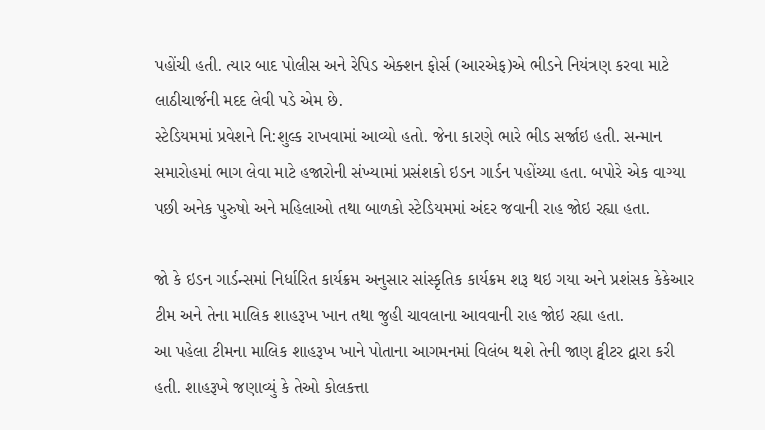પહોંચી હતી. ત્યાર બાદ પોલીસ અને રેપિડ એક્શન ફોર્સ (આરએફ)એ ભીડને નિયંત્રણ કરવા માટે લાઠીચાર્જની મદદ લેવી પડે એમ છે.
સ્ટેડિયમમાં પ્રવેશને નિ:શુલ્ક રાખવામાં આવ્યો હતો. જેના કારણે ભારે ભીડ સર્જાઇ હતી. સન્માન સમારોહમાં ભાગ લેવા માટે હજારોની સંખ્યામાં પ્રસંશકો ઇડન ગાર્ડન પહોંચ્યા હતા. બપોરે એક વાગ્યા પછી અનેક પુરુષો અને મહિલાઓ તથા બાળકો સ્ટેડિયમમાં અંદર જવાની રાહ જોઇ રહ્યા હતા.

જો કે ઇડન ગાર્ડન્સમાં નિર્ધારિત કાર્યક્રમ અનુસાર સાંસ્કૃતિક કાર્યક્રમ શરૂ થઇ ગયા અને પ્રશંસક કેકેઆર ટીમ અને તેના માલિક શાહરૂખ ખાન તથા જુહી ચાવલાના આવવાની રાહ જોઇ રહ્યા હતા.
આ પહેલા ટીમના માલિક શાહરૂખ ખાને પોતાના આગમનમાં વિલંબ થશે તેની જાણ ટ્વીટર દ્વારા કરી હતી. શાહરૂખે જણાવ્યું કે તેઓ કોલકત્તા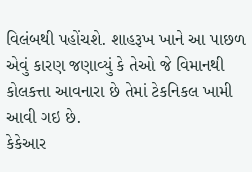વિલંબથી પહોંચશે. શાહરૂખ ખાને આ પાછળ એવું કારણ જણાવ્યું કે તેઓ જે વિમાનથી કોલકત્તા આવનારા છે તેમાં ટેકનિકલ ખામી આવી ગઇ છે.
કેકેઆર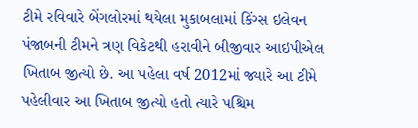ટીમે રવિવારે બેંગલોરમાં થયેલા મુકાબલામાં કિંગ્સ ઇલેવન પંજાબની ટીમને ત્રણ વિકેટથી હરાવીને બીજીવાર આઇપીએલ ખિતાબ જીત્યો છે. આ પહેલા વર્ષ 2012માં જ્યારે આ ટીમે પહેલીવાર આ ખિતાબ જીત્યો હતો ત્યારે પશ્ચિમ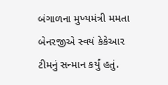બંગાળના મુખ્યમંત્રી મમતા બેનરજીએ સ્વયં કેકેઆર ટીમનું સન્માન કર્યું હતું.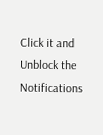Click it and Unblock the Notifications